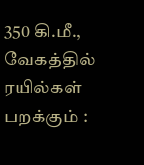350 கி.மீ., வேகத்தில் ரயில்கள் பறக்கும் :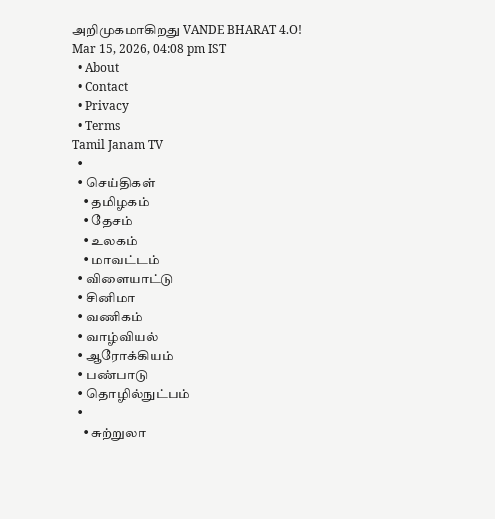அறிமுகமாகிறது VANDE BHARAT 4.O!
Mar 15, 2026, 04:08 pm IST
  • About
  • Contact
  • Privacy
  • Terms
Tamil Janam TV
  •
  • செய்திகள்
    • தமிழகம்
    • தேசம்
    • உலகம்
    • மாவட்டம்
  • விளையாட்டு
  • சினிமா
  • வணிகம்
  • வாழ்வியல்
  • ஆரோக்கியம்
  • பண்பாடு
  • தொழில்நுட்பம்
  •
    • சுற்றுலா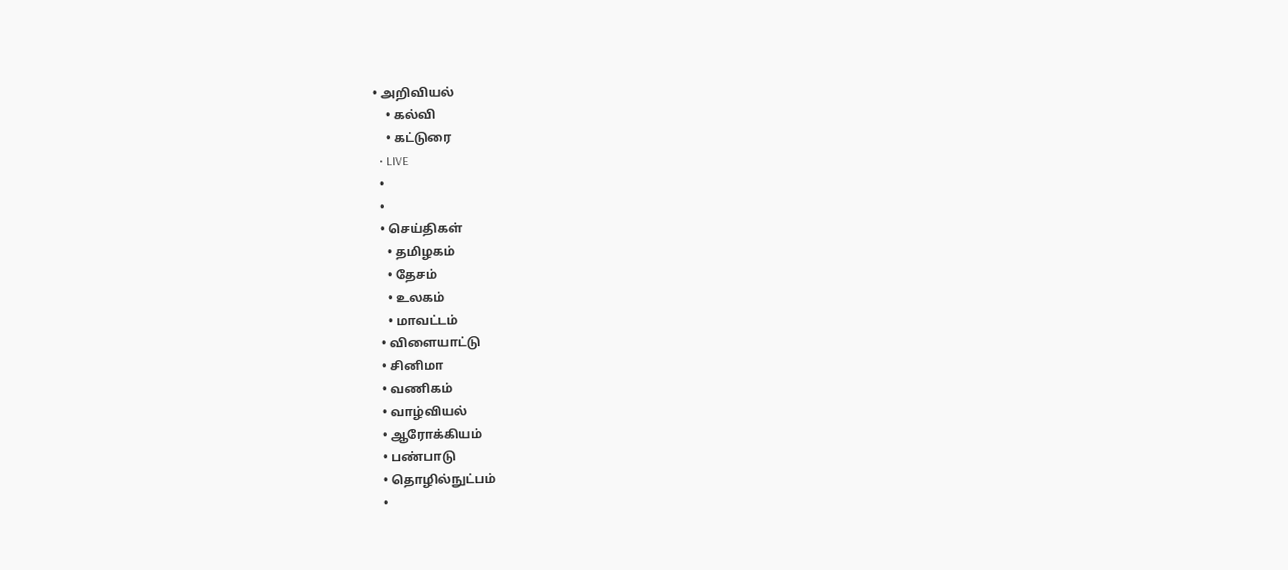• அறிவியல்
    • கல்வி
    • கட்டுரை
  • LIVE
  •
  •
  • செய்திகள்
    • தமிழகம்
    • தேசம்
    • உலகம்
    • மாவட்டம்
  • விளையாட்டு
  • சினிமா
  • வணிகம்
  • வாழ்வியல்
  • ஆரோக்கியம்
  • பண்பாடு
  • தொழில்நுட்பம்
  •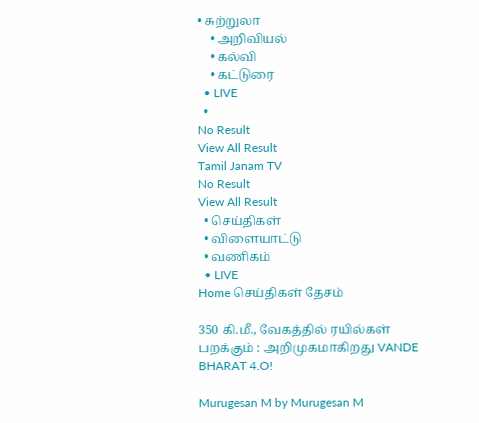• சுற்றுலா
    • அறிவியல்
    • கல்வி
    • கட்டுரை
  • LIVE
  •
No Result
View All Result
Tamil Janam TV
No Result
View All Result
  • செய்திகள்
  • விளையாட்டு
  • வணிகம்
  • LIVE
Home செய்திகள் தேசம்

350 கி.மீ., வேகத்தில் ரயில்கள் பறக்கும் : அறிமுகமாகிறது VANDE BHARAT 4.O!

Murugesan M by Murugesan M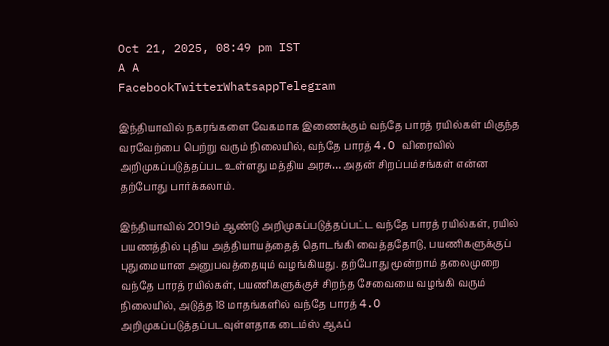Oct 21, 2025, 08:49 pm IST
A A
FacebookTwitterWhatsappTelegram

இந்தியாவில் நகரங்களை வேகமாக இணைக்கும் வந்தே பாரத் ரயில்கள் மிகுந்த வரவேற்பை பெற்று வரும் நிலையில், வந்தே பாரத் 4.O விரைவில் அறிமுகப்படுத்தப்பட உள்ளது மத்திய அரசு… அதன் சிறப்பம்சங்கள் என்ன தற்போது பார்க்கலாம்.

இந்தியாவில் 2019ம் ஆண்டு அறிமுகப்படுத்தப்பட்ட வந்தே பாரத் ரயில்கள், ரயில் பயணத்தில் புதிய அத்தியாயத்தைத் தொடங்கி வைத்ததோடு, பயணிகளுக்குப் புதுமையான அனுபவத்தையும் வழங்கியது. தற்போது மூன்றாம் தலைமுறை வந்தே பாரத் ரயில்கள், பயணிகளுக்குச் சிறந்த சேவையை வழங்கி வரும் நிலையில், அடுத்த 18 மாதங்களில் வந்தே பாரத் 4.O அறிமுகப்படுத்தப்படவுள்ளதாக டைம்ஸ் ஆஃப்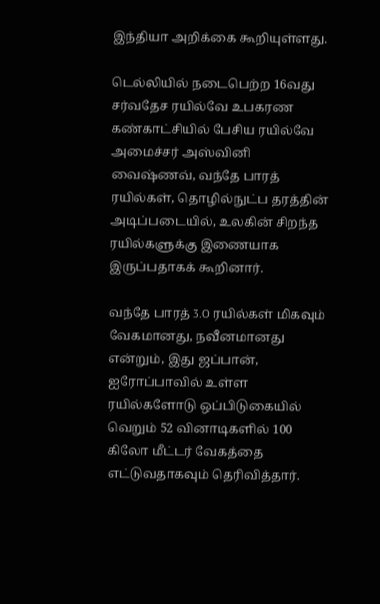இந்தியா அறிக்கை கூறியுள்ளது.

டெல்லியில் நடைபெற்ற 16வது சர்வதேச ரயில்வே உபகரண கண்காட்சியில் பேசிய ரயில்வே அமைச்சர் அஸ்வினி வைஷ்ணவ், வந்தே பாரத் ரயில்கள், தொழில்நுட்ப தரத்தின் அடிப்படையில், உலகின் சிறந்த ரயில்களுக்கு இணையாக இருப்பதாகக் கூறினார்.

வந்தே பாரத் 3.O ரயில்கள் மிகவும் வேகமானது, நவீனமானது என்றும், இது ஜப்பான், ஐரோப்பாவில் உள்ள ரயில்களோடு ஒப்பிடுகையில் வெறும் 52 வினாடிகளில் 100 கிலோ மீட்டர் வேகத்தை எட்டுவதாகவும் தெரிவித்தார்.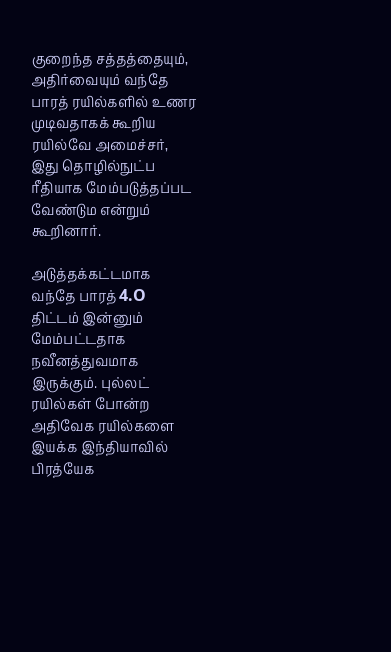குறைந்த சத்தத்தையும், அதிர்வையும் வந்தே பாரத் ரயில்களில் உணர முடிவதாகக் கூறிய ரயில்வே அமைச்சர், இது தொழில்நுட்ப ரீதியாக மேம்படுத்தப்பட வேண்டும என்றும் கூறினார்.

அடுத்தக்கட்டமாக வந்தே பாரத் 4.O திட்டம் இன்னும் மேம்பட்டதாக நவீனத்துவமாக இருக்கும். புல்லட் ரயில்கள் போன்ற அதிவேக ரயில்களை இயக்க இந்தியாவில் பிரத்யேக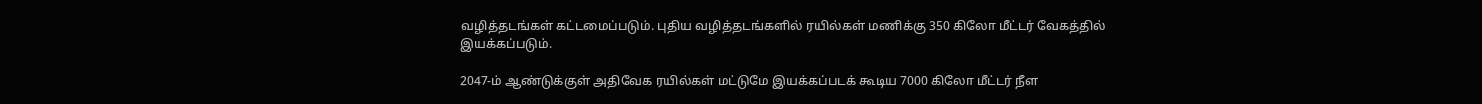வழித்தடங்கள் கட்டமைப்படும். புதிய வழித்தடங்களில் ரயில்கள் மணிக்கு 350 கிலோ மீட்டர் வேகத்தில் இயக்கப்படும்.

2047-ம் ஆண்டுக்குள் அதிவேக ரயில்கள் மட்டுமே இயக்கப்படக் கூடிய 7000 கிலோ மீட்டர் நீள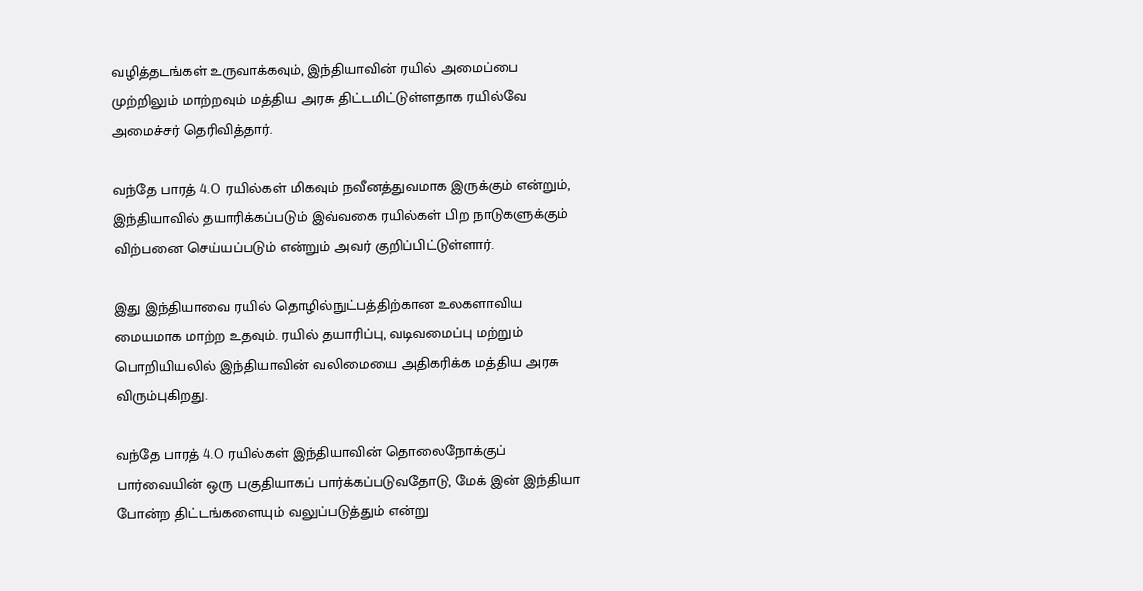வழித்தடங்கள் உருவாக்கவும், இந்தியாவின் ரயில் அமைப்பை முற்றிலும் மாற்றவும் மத்திய அரசு திட்டமிட்டுள்ளதாக ரயில்வே அமைச்சர் தெரிவித்தார்.

வந்தே பாரத் 4.O ரயில்கள் மிகவும் நவீனத்துவமாக இருக்கும் என்றும், இந்தியாவில் தயாரிக்கப்படும் இவ்வகை ரயில்கள் பிற நாடுகளுக்கும் விற்பனை செய்யப்படும் என்றும் அவர் குறிப்பிட்டுள்ளார்.

இது இந்தியாவை ரயில் தொழில்நுட்பத்திற்கான உலகளாவிய மையமாக மாற்ற உதவும். ரயில் தயாரிப்பு, வடிவமைப்பு மற்றும் பொறியியலில் இந்தியாவின் வலிமையை அதிகரிக்க மத்திய அரசு விரும்புகிறது.

வந்தே பாரத் 4.O ரயில்கள் இந்தியாவின் தொலைநோக்குப் பார்வையின் ஒரு பகுதியாகப் பார்க்கப்படுவதோடு, மேக் இன் இந்தியா போன்ற திட்டங்களையும் வலுப்படுத்தும் என்று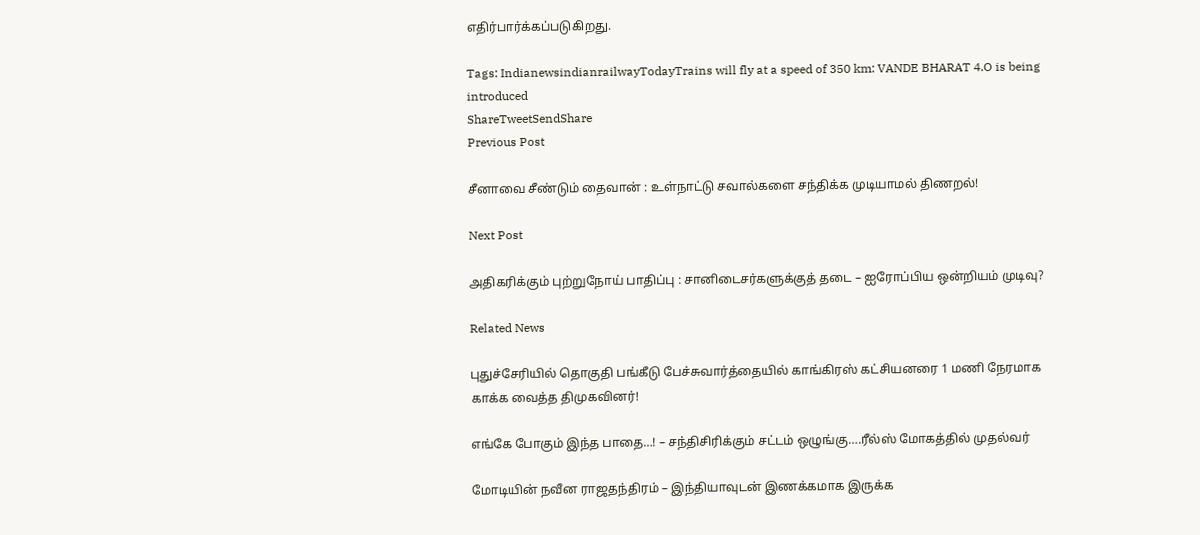எதிர்பார்க்கப்படுகிறது.

Tags: IndianewsindianrailwayTodayTrains will fly at a speed of 350 km: VANDE BHARAT 4.O is being introduced
ShareTweetSendShare
Previous Post

சீனாவை சீண்டும் தைவான் : உள்நாட்டு சவால்களை சந்திக்க முடியாமல் திணறல்!

Next Post

அதிகரிக்கும் புற்றுநோய் பாதிப்பு : சானிடைசர்களுக்குத் தடை – ஐரோப்பிய ஒன்றியம் முடிவு?

Related News

புதுச்சேரியில் தொகுதி பங்கீடு பேச்சுவார்த்தையில் காங்கிரஸ் கட்சியனரை 1 மணி நேரமாக காக்க வைத்த திமுகவினர்!

எங்கே போகும் இந்த பாதை…! – சந்திசிரிக்கும் சட்டம் ஒழுங்கு….ரீல்ஸ் மோகத்தில் முதல்வர்

மோடியின் நவீன ராஜதந்திரம் – இந்தியாவுடன் இணக்கமாக இருக்க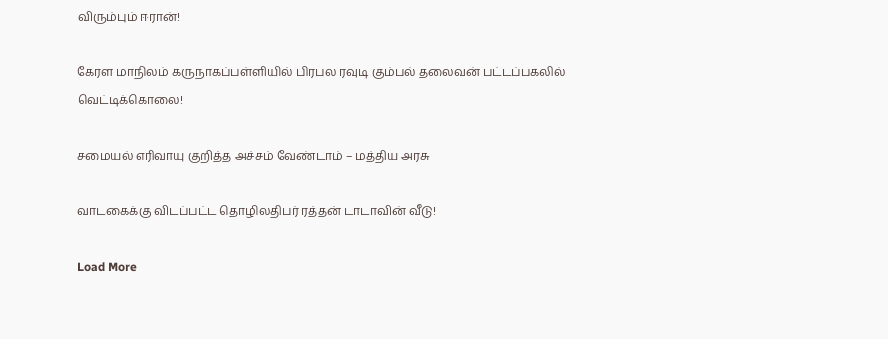விரும்பும் ஈரான்!

கேரள மாநிலம் கருநாகப்பள்ளியில் பிரபல ரவுடி கும்பல் தலைவன் பட்டப்பகலில் வெட்டிக்கொலை!

சமையல் எரிவாயு குறித்த அச்சம் வேண்டாம் – மத்திய அரசு

வாடகைக்கு விடப்பட்ட தொழிலதிபர் ரத்தன் டாடாவின் வீடு!

Load More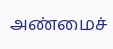அண்மைச்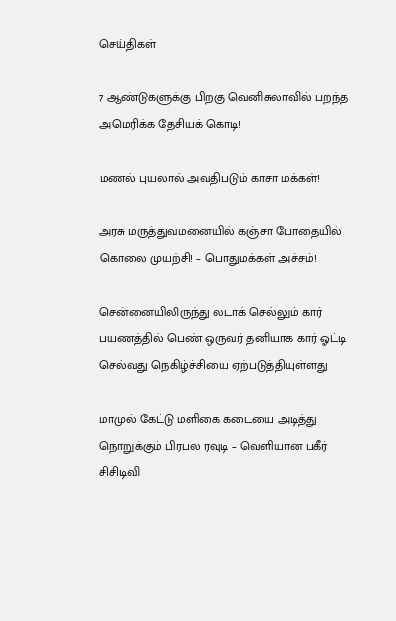செய்திகள்

7 ஆண்டுகளுக்கு பிறகு வெனிசுலாவில் பறந்த அமெரிக்க தேசியக் கொடி!

மணல் புயலால் அவதிபடும் காசா மக்கள்!

அரசு மருத்துவமனையில் கஞ்சா போதையில் கொலை முயற்சி! – பொதுமக்கள் அச்சம்!

சென்னையிலிருந்து லடாக் செல்லும் கார் பயணத்தில் பெண் ஒருவர் தனியாக கார் ஓட்டி செல்வது நெகிழ்ச்சியை ஏற்படுத்தியுள்ளது

மாமுல் கேட்டு மளிகை கடையை அடித்து நொறுக்கும் பிரபல ரவுடி – வெளியான பகீர் சிசிடிவி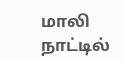மாலி நாட்டில்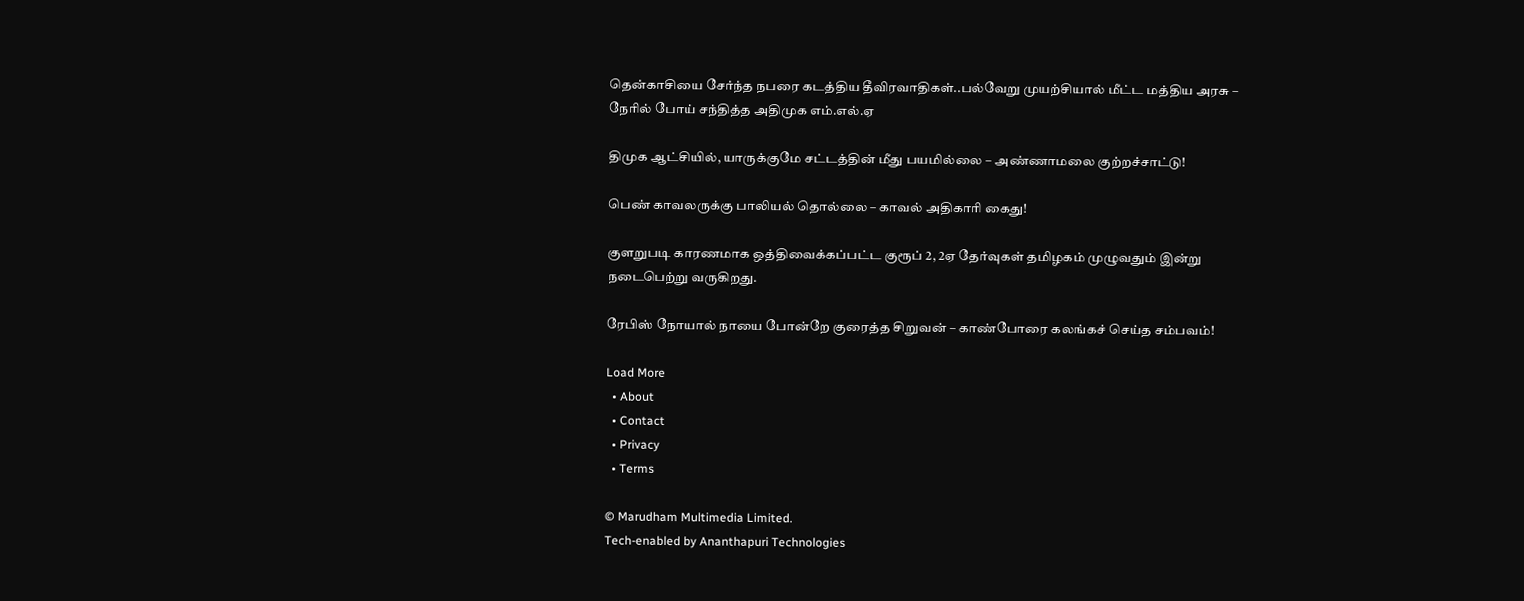தென்காசியை சேர்ந்த நபரை கடத்திய தீவிரவாதிகள்..பல்வேறு முயற்சியால் மீட்ட மத்திய அரசு – நேரில் போய் சந்தித்த அதிமுக எம்.எல்.ஏ

திமுக ஆட்சியில், யாருக்குமே சட்டத்தின் மீது பயமில்லை – அண்ணாமலை குற்றச்சாட்டு!

பெண் காவலருக்கு பாலியல் தொல்லை – காவல் அதிகாரி கைது!

குளறுபடி காரணமாக ஒத்திவைக்கப்பட்ட குரூப் 2, 2ஏ தேர்வுகள் தமிழகம் முழுவதும் இன்று நடைபெற்று வருகிறது.

ரேபிஸ் நோயால் நாயை போன்றே குரைத்த சிறுவன் – காண்போரை கலங்கச் செய்த சம்பவம்!

Load More
  • About
  • Contact
  • Privacy
  • Terms

© Marudham Multimedia Limited.
Tech-enabled by Ananthapuri Technologies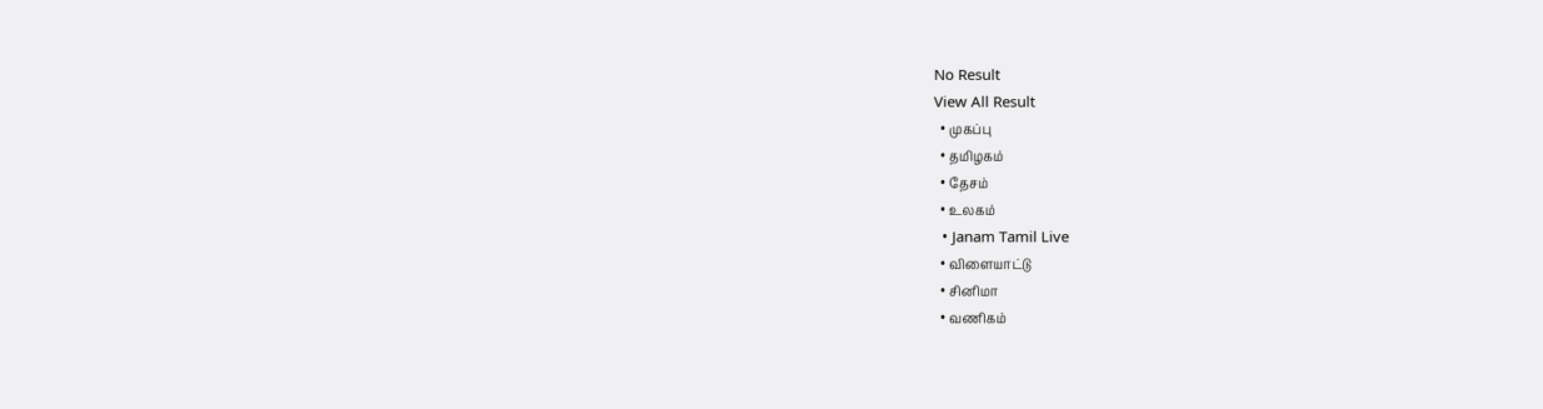No Result
View All Result
  • முகப்பு
  • தமிழகம்
  • தேசம்
  • உலகம்
  • Janam Tamil Live
  • விளையாட்டு
  • சினிமா
  • வணிகம்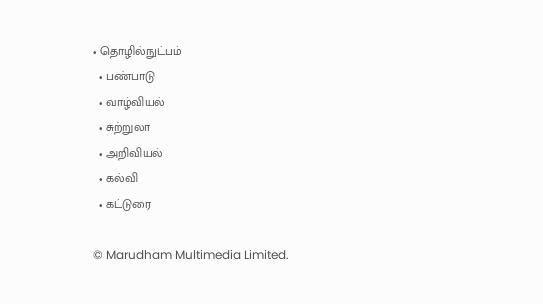• தொழில்நுட்பம்
  • பண்பாடு
  • வாழ்வியல்
  • சுற்றுலா
  • அறிவியல்
  • கல்வி
  • கட்டுரை

© Marudham Multimedia Limited.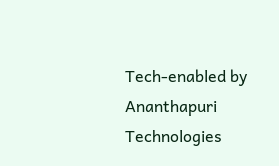Tech-enabled by Ananthapuri Technologies